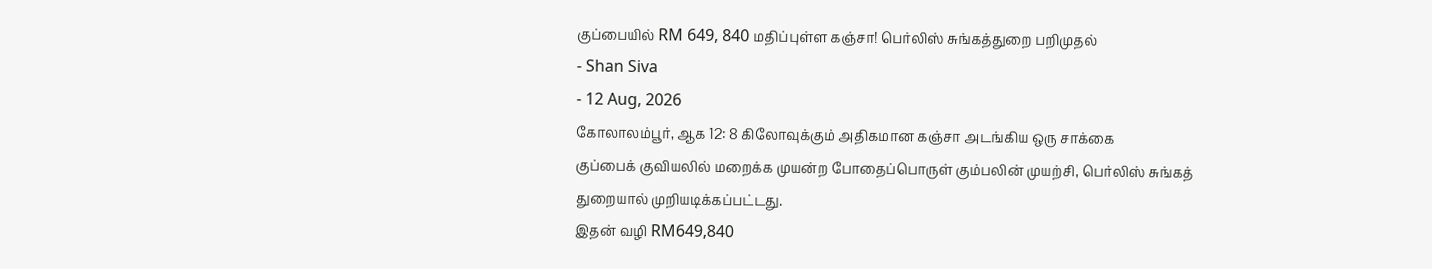குப்பையில் RM 649, 840 மதிப்புள்ள கஞ்சா! பெர்லிஸ் சுங்கத்துறை பறிமுதல்
- Shan Siva
- 12 Aug, 2026
கோலாலம்பூர், ஆக 12: 8 கிலோவுக்கும் அதிகமான கஞ்சா அடங்கிய ஒரு சாக்கை
குப்பைக் குவியலில் மறைக்க முயன்ற போதைப்பொருள் கும்பலின் முயற்சி, பெர்லிஸ் சுங்கத் துறையால் முறியடிக்கப்பட்டது.
இதன் வழி RM649,840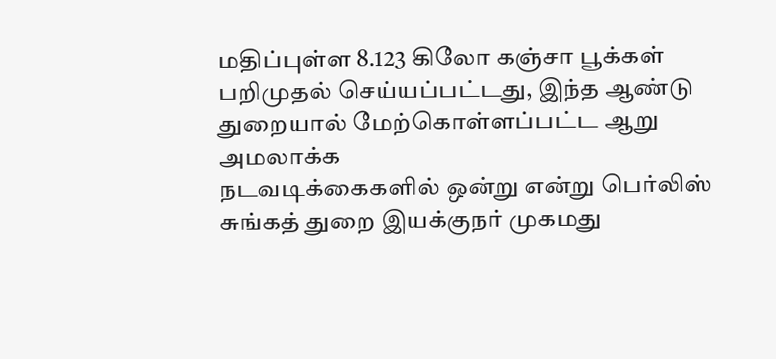மதிப்புள்ள 8.123 கிலோ கஞ்சா பூக்கள் பறிமுதல் செய்யப்பட்டது, இந்த ஆண்டு துறையால் மேற்கொள்ளப்பட்ட ஆறு அமலாக்க
நடவடிக்கைகளில் ஒன்று என்று பெர்லிஸ் சுங்கத் துறை இயக்குநர் முகமது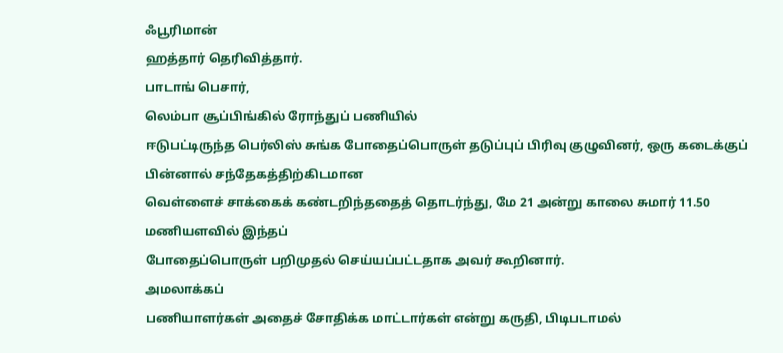ஃபூரிமான்
ஹத்தார் தெரிவித்தார்.
பாடாங் பெசார்,
லெம்பா சூப்பிங்கில் ரோந்துப் பணியில்
ஈடுபட்டிருந்த பெர்லிஸ் சுங்க போதைப்பொருள் தடுப்புப் பிரிவு குழுவினர், ஒரு கடைக்குப் பின்னால் சந்தேகத்திற்கிடமான
வெள்ளைச் சாக்கைக் கண்டறிந்ததைத் தொடர்ந்து, மே 21 அன்று காலை சுமார் 11.50 மணியளவில் இந்தப்
போதைப்பொருள் பறிமுதல் செய்யப்பட்டதாக அவர் கூறினார்.
அமலாக்கப்
பணியாளர்கள் அதைச் சோதிக்க மாட்டார்கள் என்று கருதி, பிடிபடாமல்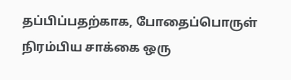தப்பிப்பதற்காக, போதைப்பொருள் நிரம்பிய சாக்கை ஒரு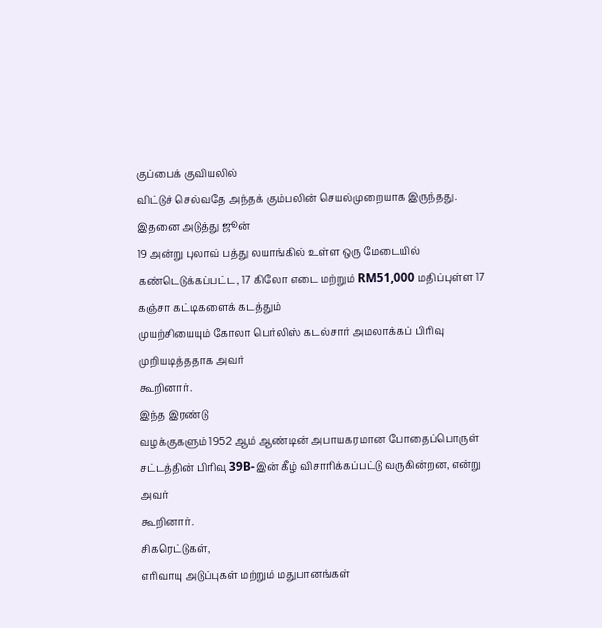குப்பைக் குவியலில்
விட்டுச் செல்வதே அந்தக் கும்பலின் செயல்முறையாக இருந்தது.
இதனை அடுத்து ஜூன்
19 அன்று புலாவ் பத்து லயாங்கில் உள்ள ஒரு மேடையில் கண்டெடுக்கப்பட்ட, 17 கிலோ எடை மற்றும் RM51,000 மதிப்புள்ள 17 கஞ்சா கட்டிகளைக் கடத்தும்
முயற்சியையும் கோலா பெர்லிஸ் கடல்சார் அமலாக்கப் பிரிவு முறியடித்ததாக அவர்
கூறினார்.
இந்த இரண்டு
வழக்குகளும் 1952 ஆம் ஆண்டின் அபாயகரமான போதைப்பொருள் சட்டத்தின் பிரிவு 39B-இன் கீழ் விசாரிக்கப்பட்டு வருகின்றன, என்று அவர்
கூறினார்.
சிகரெட்டுகள்,
எரிவாயு அடுப்புகள் மற்றும் மதுபானங்கள்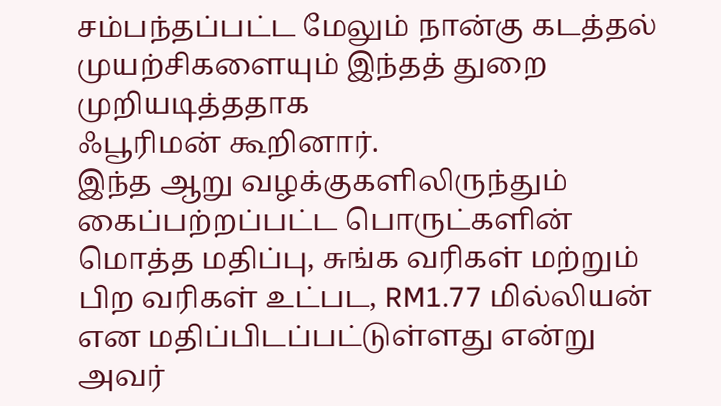சம்பந்தப்பட்ட மேலும் நான்கு கடத்தல் முயற்சிகளையும் இந்தத் துறை முறியடித்ததாக
ஃபூரிமன் கூறினார்.
இந்த ஆறு வழக்குகளிலிருந்தும் கைப்பற்றப்பட்ட பொருட்களின் மொத்த மதிப்பு, சுங்க வரிகள் மற்றும் பிற வரிகள் உட்பட, RM1.77 மில்லியன் என மதிப்பிடப்பட்டுள்ளது என்று அவர்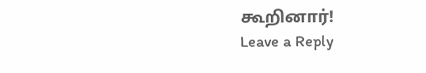கூறினார்!
Leave a Reply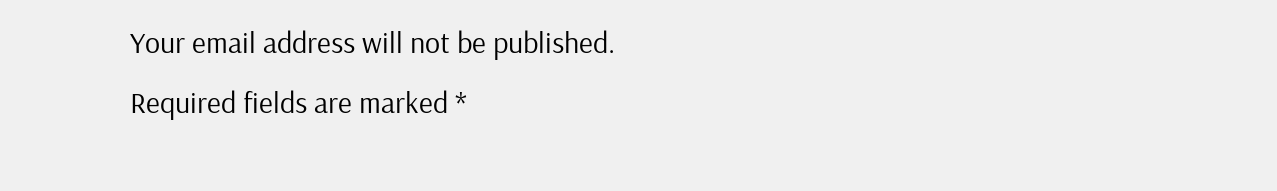Your email address will not be published. Required fields are marked *